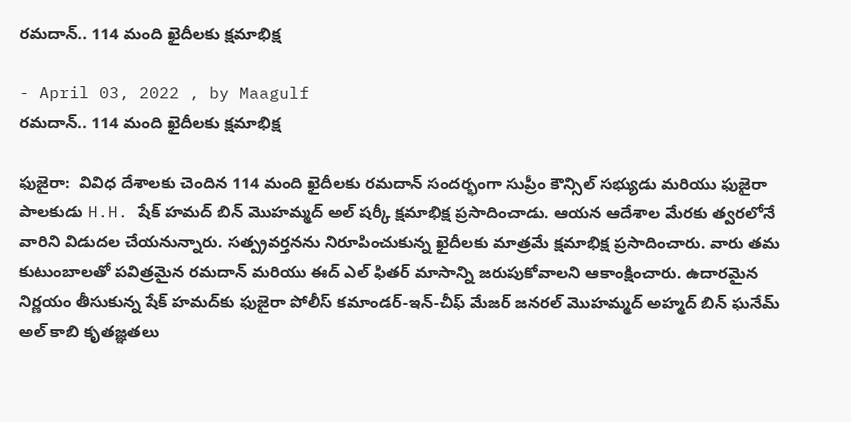రమదాన్.. 114 మంది ఖైదీలకు క్షమాభిక్ష

- April 03, 2022 , by Maagulf
రమదాన్.. 114 మంది ఖైదీలకు క్షమాభిక్ష

ఫుజైరా:  వివిధ దేశాలకు చెందిన 114 మంది ఖైదీలకు రమదాన్ సందర్భంగా సుప్రీం కౌన్సిల్ సభ్యుడు మరియు ఫుజైరా పాలకుడు H.H. షేక్ హమద్ బిన్ మొహమ్మద్ అల్ షర్కీ క్షమాభిక్ష ప్రసాదించాడు. ఆయన ఆదేశాల మేరకు త్వరలోనే వారిని విడుదల చేయనున్నారు. సత్ప్రవర్తనను నిరూపించుకున్న ఖైదీలకు మాత్రమే క్షమాభిక్ష ప్రసాదించారు. వారు తమ కుటుంబాలతో పవిత్రమైన రమదాన్ మరియు ఈద్ ఎల్ ఫితర్ మాసాన్ని జరుపుకోవాలని ఆకాంక్షించారు. ఉదారమైన నిర్ణయం తీసుకున్న షేక్ హమద్‌కు ఫుజైరా పోలీస్ కమాండర్-ఇన్-చీఫ్ మేజర్ జనరల్ మొహమ్మద్ అహ్మద్ బిన్ ఘనేమ్ అల్ కాబి కృతజ్ఞతలు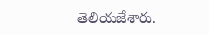తెలియజేశారు.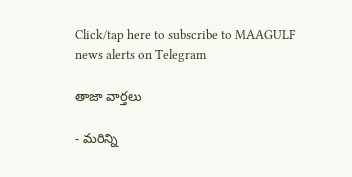Click/tap here to subscribe to MAAGULF news alerts on Telegram

తాజా వార్తలు

- మరిన్ని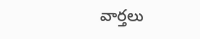వార్తలు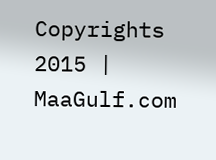Copyrights 2015 | MaaGulf.com